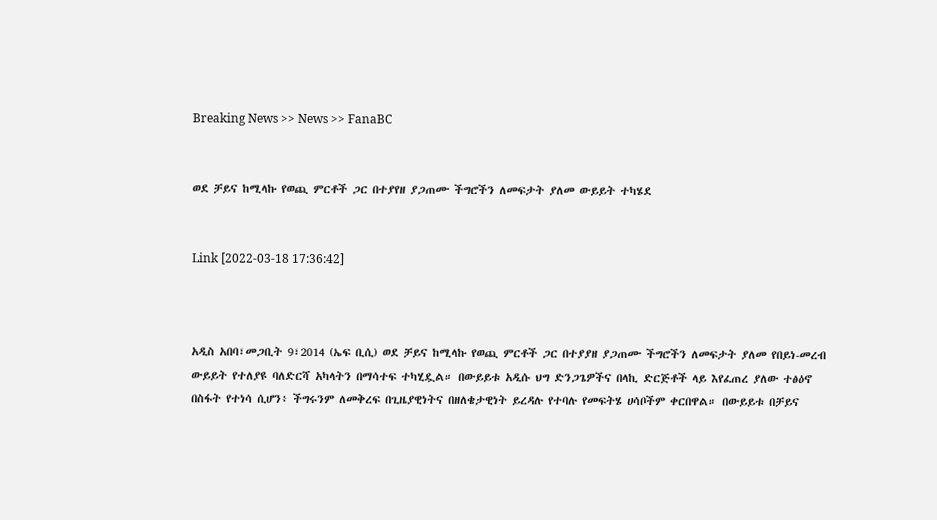Breaking News >> News >> FanaBC


ወደ ቻይና ከሚላኩ የወጪ ምርቶች ጋር በተያየዘ ያጋጠሙ ችግሮችን ለመፍታት ያለመ ውይይት ተካሄደ


Link [2022-03-18 17:36:42]



አዲስ አበባ፣መጋቢት 9፣2014 (ኤፍ ቢሲ) ወደ ቻይና ከሚላኩ የወጪ ምርቶች ጋር በተያያዘ ያጋጠሙ ችግሮችን ለመፍታት ያለመ የበይነ-መረብ ውይይት የተለያዩ ባለድርሻ አካላትን በማሳተፍ ተካሂዷል። በውይይቱ አዲሱ ህግ ድንጋጌዎችና በላኪ ድርጅቶች ላይ እየፈጠረ ያለው ተፅዕኖ በስፋት የተነሳ ሲሆን፥ ችግሩንም ለመቅረፍ በጊዜያዊነትና በዘለቄታዊነት ይረዳሉ የተባሉ የመፍትሄ ሀሳቦችም ቀርበዋል። በውይይቱ በቻይና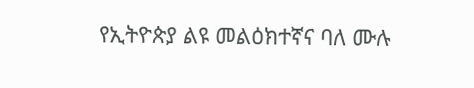የኢትዮጵያ ልዩ መልዕክተኛና ባለ ሙሉ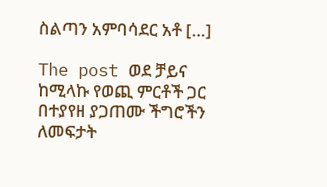ስልጣን አምባሳደር አቶ […]

The post ወደ ቻይና ከሚላኩ የወጪ ምርቶች ጋር በተያየዘ ያጋጠሙ ችግሮችን ለመፍታት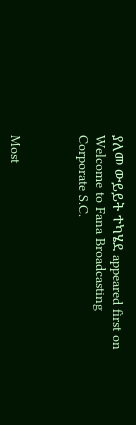ያለመ ውይይት ተካሄደ appeared first on Welcome to Fana Broadcasting Corporate S.C.



Most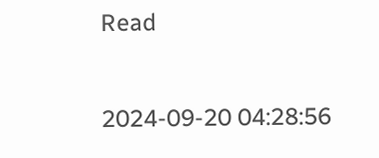Read

2024-09-20 04:28:56